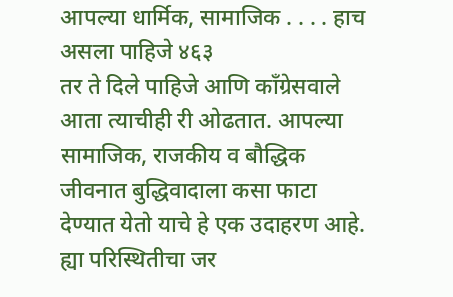आपल्या धार्मिक, सामाजिक . . . . हाच असला पाहिजे ४६३
तर ते दिले पाहिजे आणि काँग्रेसवाले आता त्याचीही री ओढतात. आपल्या सामाजिक, राजकीय व बौद्धिक जीवनात बुद्धिवादाला कसा फाटा देण्यात येतो याचे हे एक उदाहरण आहे. ह्या परिस्थितीचा जर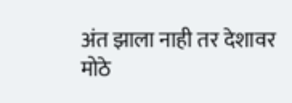अंत झाला नाही तर देशावर मोठे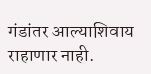गंडांतर आल्याशिवाय राहाणार नाही.